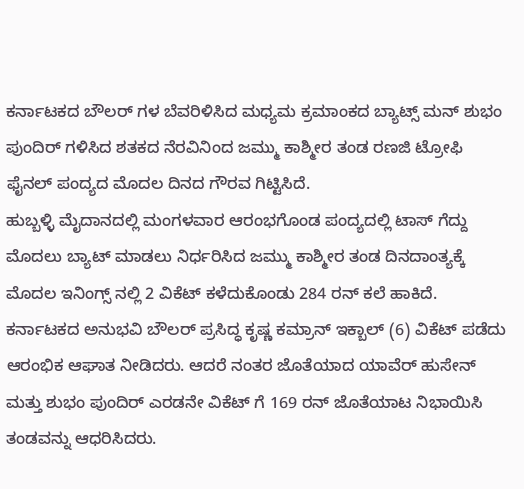ಕರ್ನಾಟಕದ ಬೌಲರ್ ಗಳ ಬೆವರಿಳಿಸಿದ ಮಧ್ಯಮ ಕ್ರಮಾಂಕದ ಬ್ಯಾಟ್ಸ್ ಮನ್ ಶುಭಂ ಪುಂದಿರ್ ಗಳಿಸಿದ ಶತಕದ ನೆರವಿನಿಂದ ಜಮ್ಮು ಕಾಶ್ಮೀರ ತಂಡ ರಣಜಿ ಟ್ರೋಫಿ ಫೈನಲ್ ಪಂದ್ಯದ ಮೊದಲ ದಿನದ ಗೌರವ ಗಿಟ್ಟಿಸಿದೆ.
ಹುಬ್ಬಳ್ಳಿ ಮೈದಾನದಲ್ಲಿ ಮಂಗಳವಾರ ಆರಂಭಗೊಂಡ ಪಂದ್ಯದಲ್ಲಿ ಟಾಸ್ ಗೆದ್ದು ಮೊದಲು ಬ್ಯಾಟ್ ಮಾಡಲು ನಿರ್ಧರಿಸಿದ ಜಮ್ಮು ಕಾಶ್ಮೀರ ತಂಡ ದಿನದಾಂತ್ಯಕ್ಕೆ ಮೊದಲ ಇನಿಂಗ್ಸ್ ನಲ್ಲಿ 2 ವಿಕೆಟ್ ಕಳೆದುಕೊಂಡು 284 ರನ್ ಕಲೆ ಹಾಕಿದೆ.
ಕರ್ನಾಟಕದ ಅನುಭವಿ ಬೌಲರ್ ಪ್ರಸಿದ್ಧ ಕೃಷ್ಣ ಕಮ್ರಾನ್ ಇಕ್ಬಾಲ್ (6) ವಿಕೆಟ್ ಪಡೆದು ಆರಂಭಿಕ ಆಘಾತ ನೀಡಿದರು. ಆದರೆ ನಂತರ ಜೊತೆಯಾದ ಯಾವೆರ್ ಹುಸೇನ್ ಮತ್ತು ಶುಭಂ ಪುಂದಿರ್ ಎರಡನೇ ವಿಕೆಟ್ ಗೆ 169 ರನ್ ಜೊತೆಯಾಟ ನಿಭಾಯಿಸಿ ತಂಡವನ್ನು ಆಧರಿಸಿದರು.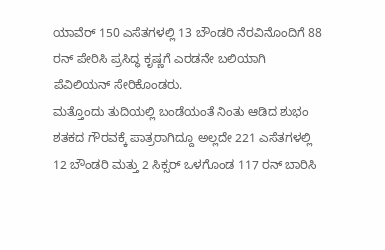ಯಾವೆರ್ 150 ಎಸೆತಗಳಲ್ಲಿ 13 ಬೌಂಡರಿ ನೆರವಿನೊಂದಿಗೆ 88 ರನ್ ಪೇರಿಸಿ ಪ್ರಸಿದ್ಧ ಕೃಷ್ಣಗೆ ಎರಡನೇ ಬಲಿಯಾಗಿ ಪೆವಿಲಿಯನ್ ಸೇರಿಕೊಂಡರು.
ಮತ್ತೊಂದು ತುದಿಯಲ್ಲಿ ಬಂಡೆಯಂತೆ ನಿಂತು ಆಡಿದ ಶುಭಂ ಶತಕದ ಗೌರವಕ್ಕೆ ಪಾತ್ರರಾಗಿದ್ದೂ ಅಲ್ಲದೇ 221 ಎಸೆತಗಳಲ್ಲಿ 12 ಬೌಂಡರಿ ಮತ್ತು 2 ಸಿಕ್ಸರ್ ಒಳಗೊಂಡ 117 ರನ್ ಬಾರಿಸಿ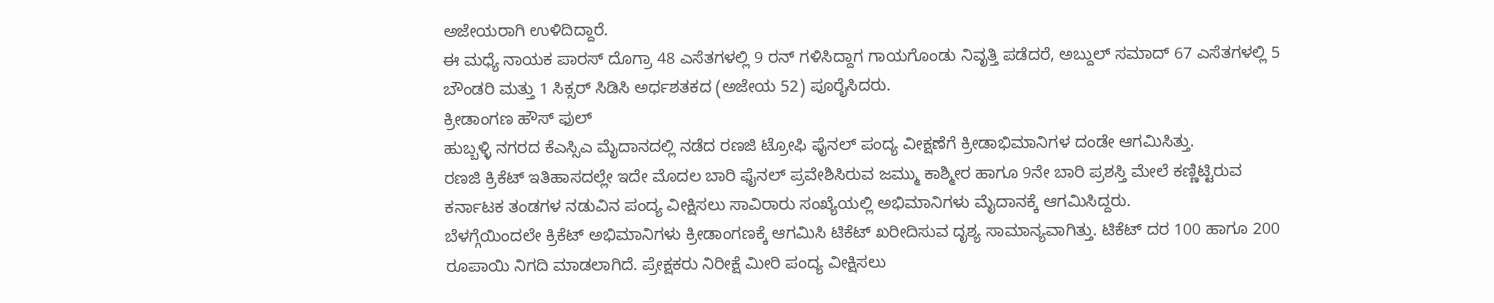ಅಜೇಯರಾಗಿ ಉಳಿದಿದ್ದಾರೆ.
ಈ ಮಧ್ಯೆ ನಾಯಕ ಪಾರಸ್ ದೊಗ್ರಾ 48 ಎಸೆತಗಳಲ್ಲಿ 9 ರನ್ ಗಳಿಸಿದ್ದಾಗ ಗಾಯಗೊಂಡು ನಿವೃತ್ತಿ ಪಡೆದರೆ, ಅಬ್ದುಲ್ ಸಮಾದ್ 67 ಎಸೆತಗಳಲ್ಲಿ 5 ಬೌಂಡರಿ ಮತ್ತು 1 ಸಿಕ್ಸರ್ ಸಿಡಿಸಿ ಅರ್ಧಶತಕದ (ಅಜೇಯ 52) ಪೂರೈಸಿದರು.
ಕ್ರೀಡಾಂಗಣ ಹೌಸ್ ಫುಲ್
ಹುಬ್ಬಳ್ಳಿ ನಗರದ ಕೆಎಸ್ಸಿಎ ಮೈದಾನದಲ್ಲಿ ನಡೆದ ರಣಜಿ ಟ್ರೋಫಿ ಫೈನಲ್ ಪಂದ್ಯ ವೀಕ್ಷಣೆಗೆ ಕ್ರೀಡಾಭಿಮಾನಿಗಳ ದಂಡೇ ಆಗಮಿಸಿತ್ತು.
ರಣಜಿ ಕ್ರಿಕೆಟ್ ಇತಿಹಾಸದಲ್ಲೇ ಇದೇ ಮೊದಲ ಬಾರಿ ಫೈನಲ್ ಪ್ರವೇಶಿಸಿರುವ ಜಮ್ಮು ಕಾಶ್ಮೀರ ಹಾಗೂ 9ನೇ ಬಾರಿ ಪ್ರಶಸ್ತಿ ಮೇಲೆ ಕಣ್ಣಿಟ್ಟಿರುವ ಕರ್ನಾಟಕ ತಂಡಗಳ ನಡುವಿನ ಪಂದ್ಯ ವೀಕ್ಷಿಸಲು ಸಾವಿರಾರು ಸಂಖ್ಯೆಯಲ್ಲಿ ಅಭಿಮಾನಿಗಳು ಮೈದಾನಕ್ಕೆ ಆಗಮಿಸಿದ್ದರು.
ಬೆಳಗ್ಗೆಯಿಂದಲೇ ಕ್ರಿಕೆಟ್ ಅಭಿಮಾನಿಗಳು ಕ್ರೀಡಾಂಗಣಕ್ಕೆ ಆಗಮಿಸಿ ಟಿಕೆಟ್ ಖರೀದಿಸುವ ದೃಶ್ಯ ಸಾಮಾನ್ಯವಾಗಿತ್ತು. ಟಿಕೆಟ್ ದರ 100 ಹಾಗೂ 200 ರೂಪಾಯಿ ನಿಗದಿ ಮಾಡಲಾಗಿದೆ. ಪ್ರೇಕ್ಷಕರು ನಿರೀಕ್ಷೆ ಮೀರಿ ಪಂದ್ಯ ವೀಕ್ಷಿಸಲು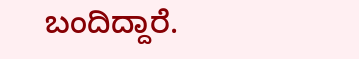ಬಂದಿದ್ದಾರೆ.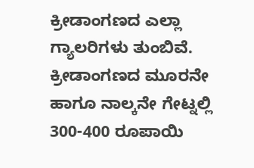ಕ್ರೀಡಾಂಗಣದ ಎಲ್ಲಾ ಗ್ಯಾಲರಿಗಳು ತುಂಬಿವೆ.
ಕ್ರೀಡಾಂಗಣದ ಮೂರನೇ ಹಾಗೂ ನಾಲ್ಕನೇ ಗೇಟ್ನಲ್ಲಿ 300-400 ರೂಪಾಯಿ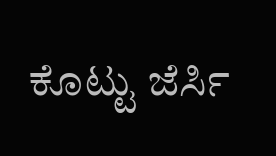ಕೊಟ್ಟು ಜೆರ್ಸಿ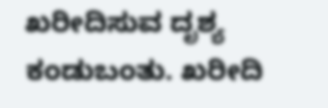ಖರೀದಿಸುವ ದೃಶ್ಯ ಕಂಡುಬಂತು. ಖರೀದಿ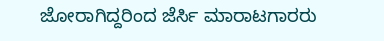ಜೋರಾಗಿದ್ದರಿಂದ ಜೆರ್ಸಿ ಮಾರಾಟಗಾರರು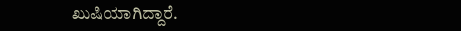ಖುಷಿಯಾಗಿದ್ದಾರೆ.